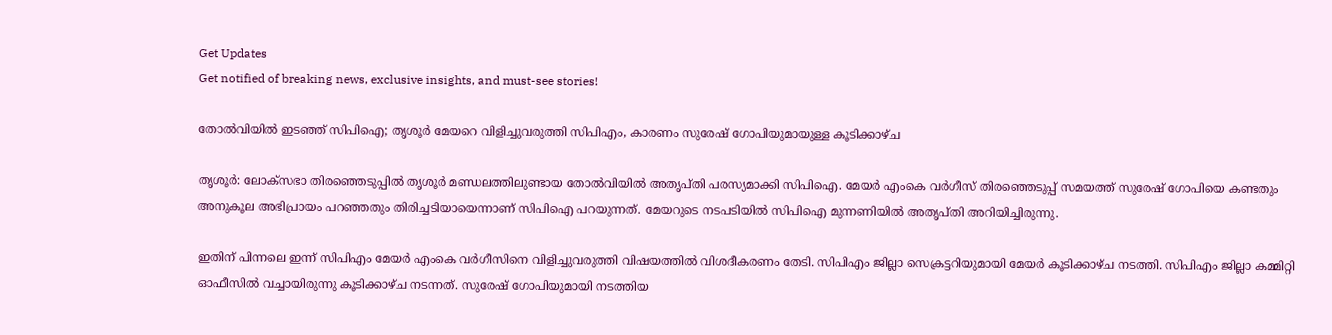Get Updates
Get notified of breaking news, exclusive insights, and must-see stories!

തോൽ‌വിയിൽ ഇടഞ്ഞ് സിപിഐ; തൃശൂർ മേയറെ വിളിച്ചുവരുത്തി സിപിഎം, കാരണം സുരേഷ് ഗോപിയുമായുള്ള കൂടിക്കാഴ്‌ച

തൃശൂർ: ലോക്‌സഭാ തിരഞ്ഞെടുപ്പിൽ തൃശൂർ മണ്ഡലത്തിലുണ്ടായ തോൽ‌വിയിൽ അതൃപ്‌തി പരസ്യമാക്കി സിപിഐ. മേയർ എംകെ വർഗീസ് തിരഞ്ഞെടുപ്പ് സമയത്ത് സുരേഷ് ഗോപിയെ കണ്ടതും അനുകൂല അഭിപ്രായം പറഞ്ഞതും തിരിച്ചടിയായെന്നാണ് സിപിഐ പറയുന്നത്. മേയറുടെ നടപടിയിൽ സിപിഐ മുന്നണിയിൽ അതൃപ്‌തി അറിയിച്ചിരുന്നു.

ഇതിന് പിന്നലെ ഇന്ന് സിപിഎം മേയർ എംകെ വർഗീസിനെ വിളിച്ചുവരുത്തി വിഷയത്തിൽ വിശദീകരണം തേടി. സിപിഎം ജില്ലാ സെക്രട്ടറിയുമായി മേയര്‍ കൂടിക്കാഴ്‌ച നടത്തി. സിപിഎം ജില്ലാ കമ്മിറ്റി ഓഫീസിൽ വച്ചായിരുന്നു കൂടിക്കാഴ്‌ച നടന്നത്. സുരേഷ് ഗോപിയുമായി നടത്തിയ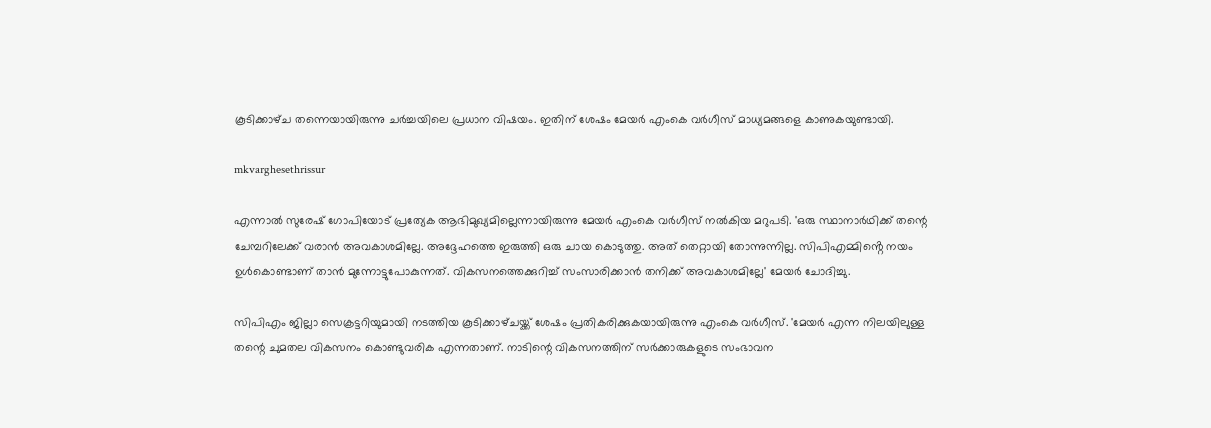കൂടിക്കാഴ്‌ച തന്നെയായിരുന്നു ചർച്ചയിലെ പ്രധാന വിഷയം. ഇതിന് ശേഷം മേയർ എംകെ വർഗീസ് മാധ്യമങ്ങളെ കാണുകയുണ്ടായി.

mkvarghesethrissur

എന്നാൽ സുരേഷ് ഗോപിയോട് പ്രത്യേക ആഭിമുഖ്യമില്ലെന്നായിരുന്നു മേയർ എംകെ വർഗീസ് നൽകിയ മറുപടി. 'ഒരു സ്ഥാനാർഥിക്ക് തന്റെ ചേമ്പറിലേക്ക് വരാൻ അവകാശമില്ലേ. അദ്ദേഹത്തെ ഇരുത്തി ഒരു ചായ കൊടുത്തു. അത് തെറ്റായി തോന്നുന്നില്ല. സിപിഎമ്മിൻ്റെ നയം ഉൾകൊണ്ടാണ് താൻ മുന്നോട്ടുപോകുന്നത്. വികസനത്തെക്കുറിച്ച് സംസാരിക്കാൻ തനിക്ക് അവകാശമില്ലേ' മേയർ ചോദിച്ചു.

സിപിഎം ജില്ലാ സെക്രട്ടറിയുമായി നടത്തിയ കൂടിക്കാഴ്‌ചയ്ക്ക് ശേഷം പ്രതികരിക്കുകയായിരുന്നു എംകെ വർഗീസ്. 'മേയർ എന്ന നിലയിലുള്ള തന്റെ ചുമതല വികസനം കൊണ്ടുവരിക എന്നതാണ്. നാടിന്റെ വികസനത്തിന് സർക്കാരുകളുടെ സംഭാവന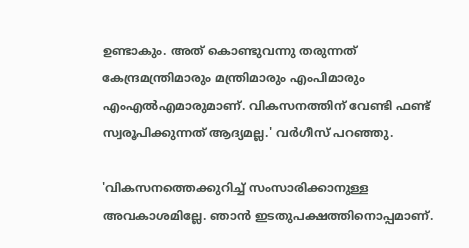ഉണ്ടാകും. അത് കൊണ്ടുവന്നു തരുന്നത് കേന്ദ്രമന്ത്രിമാരും മന്ത്രിമാരും എംപിമാരും എംഎൽഎമാരുമാണ്. വികസനത്തിന് വേണ്ടി ഫണ്ട് സ്വരൂപിക്കുന്നത് ആദ്യമല്ല.' വർഗീസ് പറഞ്ഞു.

'വികസനത്തെക്കുറിച്ച് സംസാരിക്കാനുള്ള അവകാശമില്ലേ. ഞാൻ ഇടതുപക്ഷത്തിനൊപ്പമാണ്.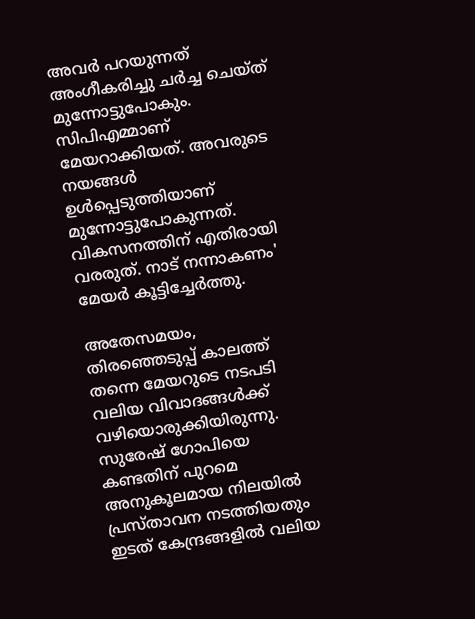അവർ പറയുന്നത് അംഗീകരിച്ചു ചർച്ച ചെയ്‌ത്‌ മുന്നോട്ടുപോകും. സിപിഎമ്മാണ് മേയറാക്കിയത്. അവരുടെ നയങ്ങൾ ഉൾപ്പെടുത്തിയാണ് മുന്നോട്ടുപോകുന്നത്. വികസനത്തിന് എതിരായി വരരുത്. നാട് നന്നാകണം' മേയർ കൂട്ടിച്ചേർത്തു.

അതേസമയം, തിരഞ്ഞെടുപ്പ് കാലത്ത് തന്നെ മേയറുടെ നടപടി വലിയ വിവാദങ്ങൾക്ക് വഴിയൊരുക്കിയിരുന്നു. സുരേഷ് ഗോപിയെ കണ്ടതിന് പുറമെ അനുകൂലമായ നിലയിൽ പ്രസ്‌താവന നടത്തിയതും ഇടത് കേന്ദ്രങ്ങളിൽ വലിയ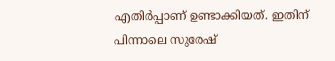എതിർപ്പാണ് ഉണ്ടാക്കിയത്. ഇതിന് പിന്നാലെ സുരേഷ്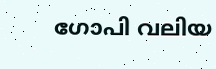ഗോപി വലിയ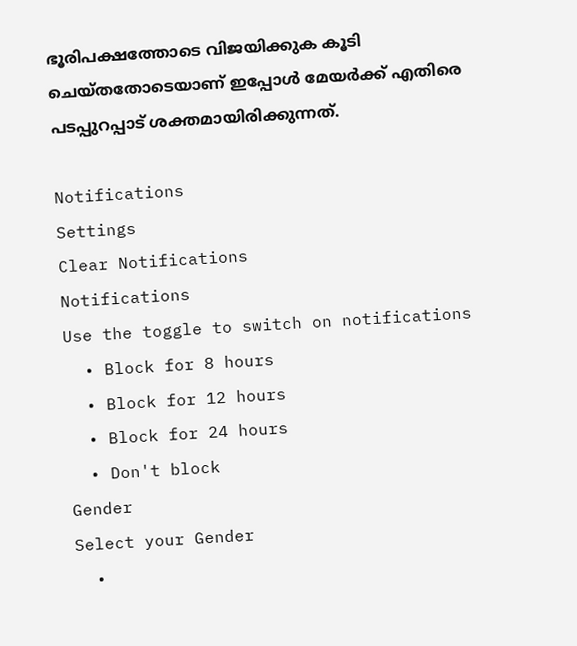ഭൂരിപക്ഷത്തോടെ വിജയിക്കുക കൂടി ചെയ്‌തതോടെയാണ് ഇപ്പോൾ മേയർക്ക് എതിരെ പടപ്പുറപ്പാട് ശക്തമായിരിക്കുന്നത്.

Notifications
Settings
Clear Notifications
Notifications
Use the toggle to switch on notifications
  • Block for 8 hours
  • Block for 12 hours
  • Block for 24 hours
  • Don't block
Gender
Select your Gender
  •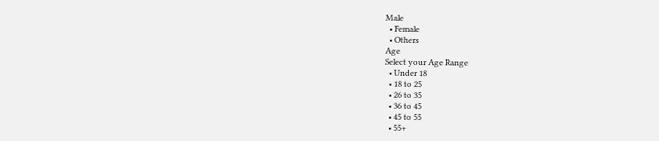Male
  • Female
  • Others
Age
Select your Age Range
  • Under 18
  • 18 to 25
  • 26 to 35
  • 36 to 45
  • 45 to 55
  • 55+